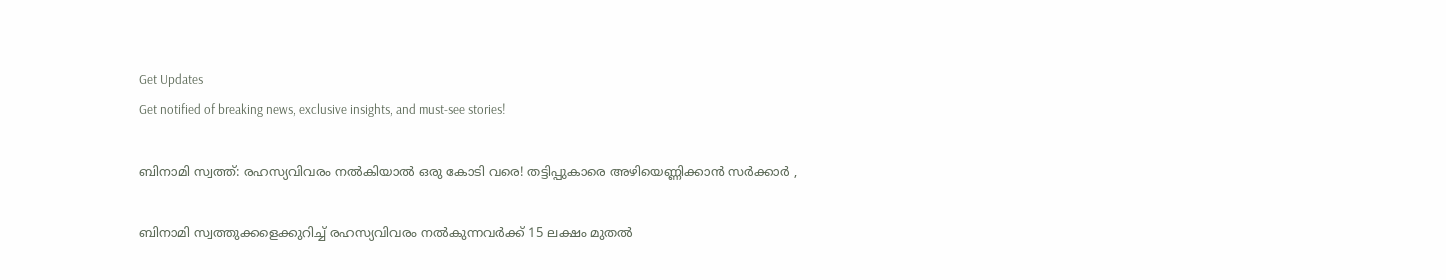Get Updates
Get notified of breaking news, exclusive insights, and must-see stories!

ബിനാമി സ്വത്ത്: രഹസ്യവിവരം നല്‍കിയാല്‍ ഒരു കോടി വരെ! തട്ടിപ്പുകാരെ അഴിയെണ്ണിക്കാന്‍ സര്‍ക്കാര്‍ ,

ബിനാമി സ്വത്തുക്കളെക്കുറിച്ച് രഹസ്യവിവരം നല്‍കുന്നവര്‍‌ക്ക് 15 ലക്ഷം മുതല്‍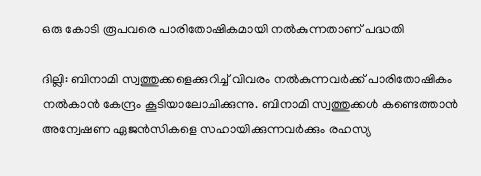ഒരു കോടി രൂപവരെ പാരിതോഷികമായി നല്‍കുന്നതാണ് പദ്ധതി

ദില്ലി: ബിനാമി സ്വത്തുക്കളെക്കുറിച്ച് വിവരം നല്‍കുന്നവര്‍ക്ക് പാരിതോഷികം നല്‍കാന്‍ കേന്ദ്രം കൂടിയാലോചിക്കുന്നു. ബിനാമി സ്വത്തുക്കള്‍ കണ്ടെത്താന്‍ അന്വേഷണ ഏജന്‍സികളെ സഹായിക്കുന്നവര്‍ക്കും രഹസ്യ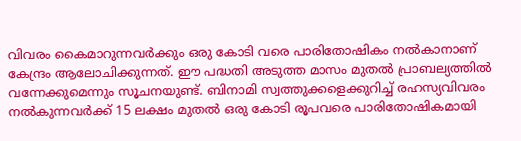വിവരം കൈമാറുന്നവര്‍ക്കും ഒരു കോടി വരെ പാരിതോഷികം നല്‍കാനാണ് കേന്ദ്രം ആലോചിക്കുന്നത്. ഈ പദ്ധതി അടുത്ത മാസം മുതല്‍ പ്രാബല്യത്തില്‍ വന്നേക്കുമെന്നും സൂചനയുണ്ട്. ബിനാമി സ്വത്തുക്കളെക്കുറിച്ച് രഹസ്യവിവരം നല്‍കുന്നവര്‍‌ക്ക് 15 ലക്ഷം മുതല്‍ ഒരു കോടി രൂപവരെ പാരിതോഷികമായി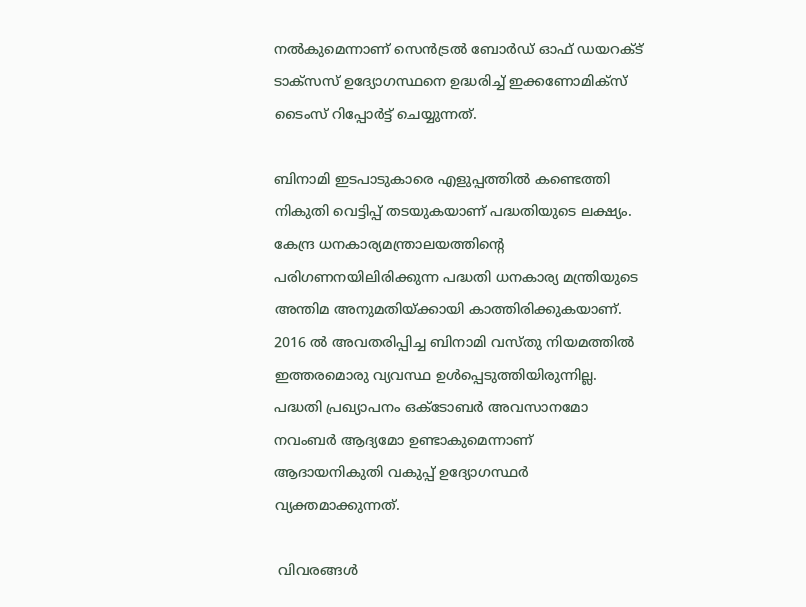നല്‍കുമെന്നാണ് സെന്‍ട്രല്‍ ബോര്‍ഡ് ഓഫ് ഡയറക്ട് ടാക്സസ് ഉദ്യോഗസ്ഥനെ ഉദ്ധരിച്ച് ഇക്കണോമിക്സ് ടൈംസ് റിപ്പോര്‍ട്ട് ചെയ്യുന്നത്.

ബിനാമി ഇടപാടുകാരെ എളുപ്പത്തില്‍ കണ്ടെത്തി നികുതി വെട്ടിപ്പ് തടയുകയാണ് പദ്ധതിയുടെ ലക്ഷ്യം. കേന്ദ്ര ധനകാര്യമന്ത്രാലയത്തിന്‍റെ പരിഗണനയിലിരിക്കുന്ന പദ്ധതി ധനകാര്യ മന്ത്രിയുടെ അന്തിമ അനുമതിയ്ക്കായി കാത്തിരിക്കുകയാണ്. 2016 ല്‍ അവതരിപ്പിച്ച ബിനാമി വസ്തു നിയമത്തില്‍ ഇത്തരമൊരു വ്യവസ്ഥ ഉള്‍പ്പെടുത്തിയിരുന്നില്ല. പദ്ധതി പ്രഖ്യാപനം ഒക്ടോബര്‍ അവസാനമോ നവംബര്‍ ആദ്യമോ ഉണ്ടാകുമെന്നാണ് ആദായനികുതി വകുപ്പ് ഉദ്യോഗസ്ഥര്‍ വ്യക്തമാക്കുന്നത്.

 വിവരങ്ങള്‍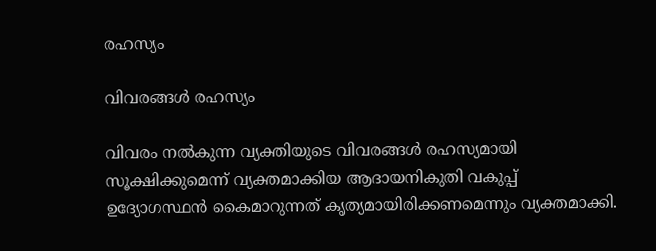രഹസ്യം

വിവരങ്ങള്‍ രഹസ്യം

വിവരം നല്‍കുന്ന വ്യക്തിയുടെ വിവരങ്ങള്‍ രഹസ്യമായി സൂക്ഷിക്കുമെന്ന് വ്യക്തമാക്കിയ ആദായനികുതി വകുപ്പ് ഉദ്യോഗസ്ഥന്‍ കൈമാറുന്നത് കൃത്യമായിരിക്കണമെന്നും വ്യക്തമാക്കി.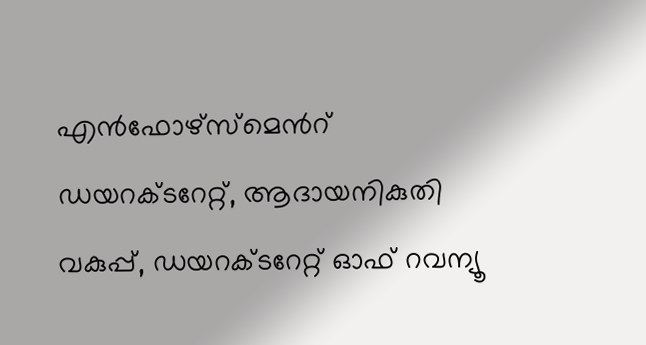എന്‍ഫോഴ്സ്മെന്‍റ് ഡയറക്ടറേറ്റ്, ആദായനികുതി വകുപ്പ്, ഡയറക്ടറേറ്റ് ഓഫ് റവന്യൂ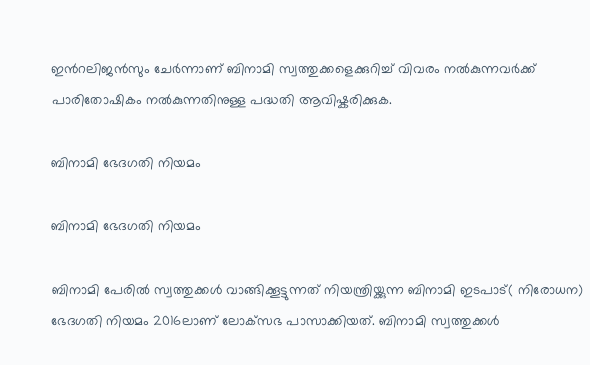ഇന്‍റലിജന്‍സും ചേര്‍ന്നാണ് ബിനാമി സ്വത്തുക്കളെക്കുറിച്ച് വിവരം നല്‍കുന്നവര്‍ക്ക് പാരിതോഷികം നല്‍കുന്നതിനുള്ള പദ്ധതി ആവിഷ്കരിക്കുക.

ബിനാമി ഭേദഗതി നിയമം

ബിനാമി ഭേദഗതി നിയമം

ബിനാമി പേരില്‍ സ്വത്തുക്കള്‍ വാങ്ങിക്കൂട്ടുന്നത് നിയന്ത്രിയ്ക്കുന്ന ബിനാമി ഇടപാട്( നിരോധന) ഭേദഗതി നിയമം 2016ലാണ് ലോക്‌സഭ പാസാക്കിയത്. ബിനാമി സ്വത്തുക്കള്‍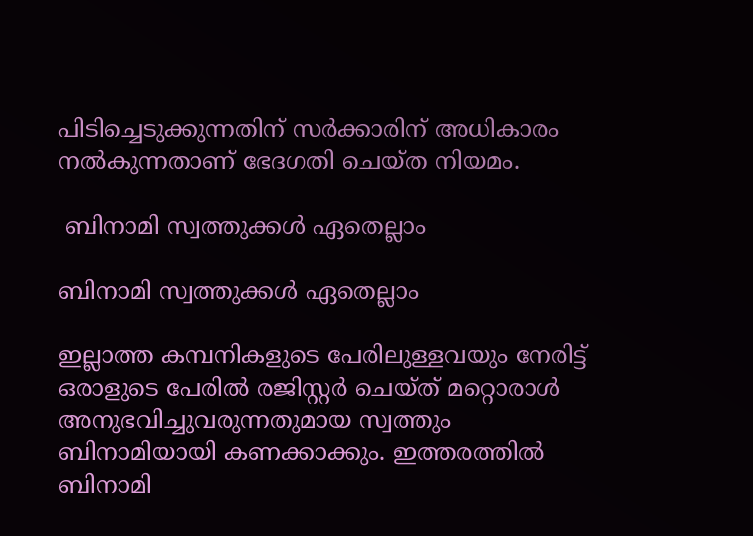പിടിച്ചെടുക്കുന്നതിന് സര്‍ക്കാരിന് അധികാരം നല്‍കുന്നതാണ് ഭേദഗതി ചെയ്ത നിയമം.

 ബിനാമി സ്വത്തുക്കള്‍ ഏതെല്ലാം

ബിനാമി സ്വത്തുക്കള്‍ ഏതെല്ലാം

ഇല്ലാത്ത കമ്പനികളുടെ പേരിലുള്ളവയും നേരിട്ട് ഒരാളുടെ പേരില്‍ രജിസ്റ്റര്‍ ചെയ്ത് മറ്റൊരാള്‍ അനുഭവിച്ചുവരുന്നതുമായ സ്വത്തും ബിനാമിയായി കണക്കാക്കും. ഇത്തരത്തില്‍ ബിനാമി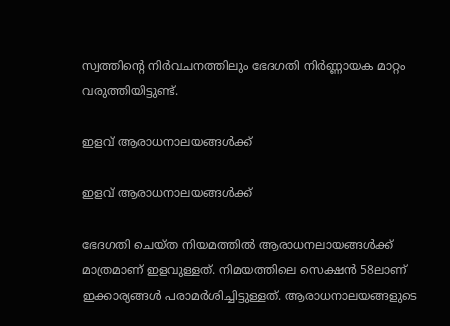സ്വത്തിന്റെ നിര്‍വചനത്തിലും ഭേദഗതി നിര്‍ണ്ണായക മാറ്റം വരുത്തിയിട്ടുണ്ട്.

ഇളവ് ആരാധനാലയങ്ങള്‍ക്ക്

ഇളവ് ആരാധനാലയങ്ങള്‍ക്ക്

ഭേദഗതി ചെയ്ത നിയമത്തില്‍ ആരാധനലായങ്ങള്‍ക്ക് മാത്രമാണ് ഇളവുള്ളത്. നിമയത്തിലെ സെക്ഷന്‍ 58ലാണ് ഇക്കാര്യങ്ങള്‍ പരാമര്‍ശിച്ചിട്ടുള്ളത്. ആരാധനാലയങ്ങളുടെ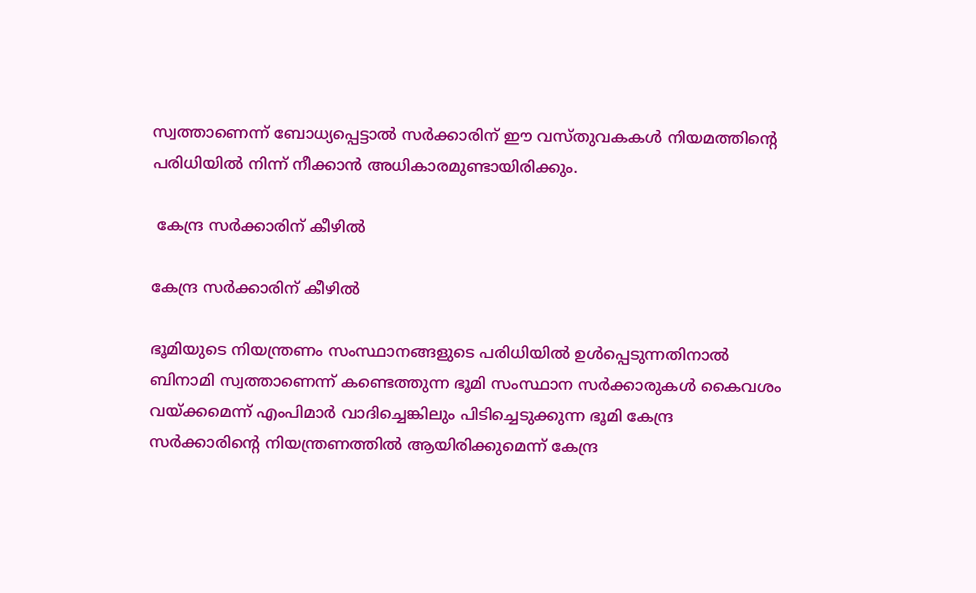സ്വത്താണെന്ന് ബോധ്യപ്പെട്ടാല്‍ സര്‍ക്കാരിന് ഈ വസ്തുവകകള്‍ നിയമത്തിന്റെ പരിധിയില്‍ നിന്ന് നീക്കാന്‍ അധികാരമുണ്ടായിരിക്കും.

 കേന്ദ്ര സര്‍ക്കാരിന് കീഴില്‍

കേന്ദ്ര സര്‍ക്കാരിന് കീഴില്‍

ഭൂമിയുടെ നിയന്ത്രണം സംസ്ഥാനങ്ങളുടെ പരിധിയില്‍ ഉള്‍പ്പെടുന്നതിനാല്‍ ബിനാമി സ്വത്താണെന്ന് കണ്ടെത്തുന്ന ഭൂമി സംസ്ഥാന സര്‍ക്കാരുകള്‍ കൈവശം വയ്ക്കമെന്ന് എംപിമാര്‍ വാദിച്ചെങ്കിലും പിടിച്ചെടുക്കുന്ന ഭൂമി കേന്ദ്ര സര്‍ക്കാരിന്റെ നിയന്ത്രണത്തില്‍ ആയിരിക്കുമെന്ന് കേന്ദ്ര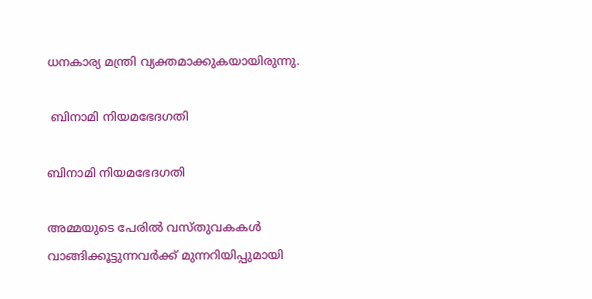ധനകാര്യ മന്ത്രി വ്യക്തമാക്കുകയായിരുന്നു.

 ബിനാമി നിയമഭേദഗതി

ബിനാമി നിയമഭേദഗതി

അമ്മയുടെ പേരില്‍ വസ്തുവകകള്‍ വാങ്ങിക്കൂട്ടുന്നവര്‍ക്ക് മുന്നറിയിപ്പുമായി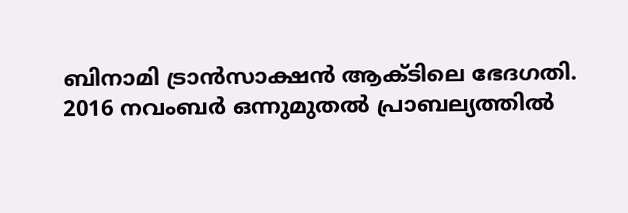ബിനാമി ട്രാന്‍സാക്ഷന്‍ ആക്ടിലെ ഭേദഗതി. 2016 നവംബര്‍ ഒന്നുമുതല്‍ പ്രാബല്യത്തില്‍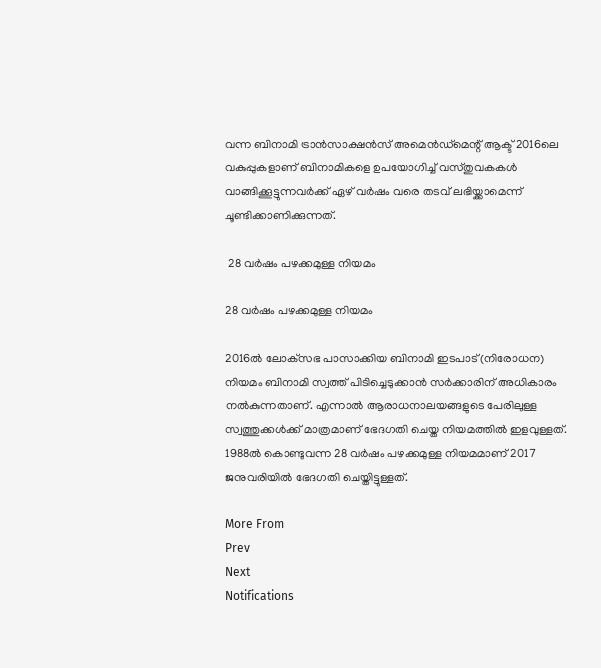വന്ന ബിനാമി ട്രാന്‍സാക്ഷന്‍സ് അമെന്‍ഡ്മെന്റ് ആക്ട് 2016ലെ വകുപ്പുകളാണ് ബിനാമികളെ ഉപയോഗിച്ച് വസ്തുവകകള്‍ വാങ്ങിക്കൂട്ടുന്നവര്‍ക്ക് ഏഴ് വര്‍ഷം വരെ തടവ് ലഭിയ്ക്കാമെന്ന് ചൂണ്ടിക്കാണിക്കുന്നത്.

 28 വര്‍ഷം പഴക്കമുള്ള നിയമം

28 വര്‍ഷം പഴക്കമുള്ള നിയമം

2016ല്‍ ലോക്‌സഭ പാസാക്കിയ ബിനാമി ഇടപാട്(നിരോധന) നിയമം ബിനാമി സ്വത്ത് പിടിച്ചെടുക്കാന്‍ സര്‍ക്കാരിന് അധികാരം നല്‍കുന്നതാണ്. എന്നാല്‍ ആരാധനാലയങ്ങളുടെ പേരിലുള്ള സ്വത്തുക്കള്‍ക്ക് മാത്രമാണ് ഭേദഗതി ചെയ്ത നിയമത്തില്‍ ഇളവുള്ളത്. 1988ല്‍ കൊണ്ടുവന്ന 28 വര്‍ഷം പഴക്കമുള്ള നിയമമാണ് 2017 ജനുവരിയില്‍ ഭേദഗതി ചെയ്തിട്ടുള്ളത്.

More From
Prev
Next
Notifications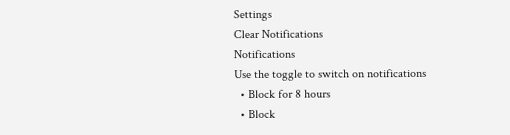Settings
Clear Notifications
Notifications
Use the toggle to switch on notifications
  • Block for 8 hours
  • Block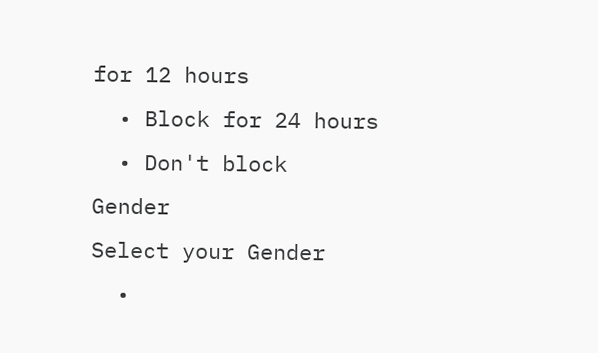for 12 hours
  • Block for 24 hours
  • Don't block
Gender
Select your Gender
  •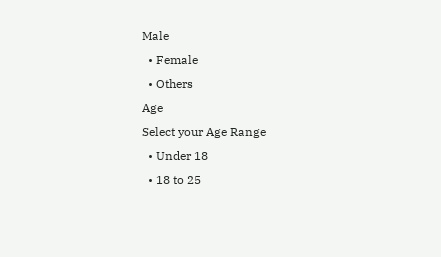Male
  • Female
  • Others
Age
Select your Age Range
  • Under 18
  • 18 to 25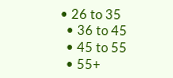• 26 to 35
  • 36 to 45
  • 45 to 55
  • 55+